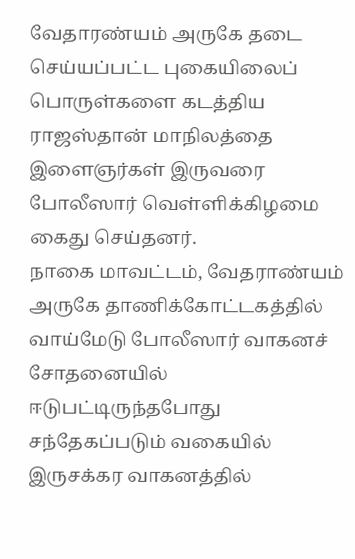வேதாரண்யம் அருகே தடை செய்யப்பட்ட புகையிலைப் பொருள்களை கடத்திய ராஜஸ்தான் மாநிலத்தை இளைஞர்கள் இருவரை போலீஸார் வெள்ளிக்கிழமை கைது செய்தனர்.
நாகை மாவட்டம், வேதராண்யம் அருகே தாணிக்கோட்டகத்தில் வாய்மேடு போலீஸார் வாகனச் சோதனையில் ஈடுபட்டிருந்தபோது சந்தேகப்படும் வகையில் இருசக்கர வாகனத்தில்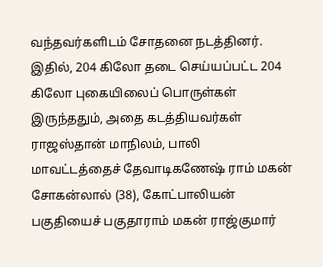வந்தவர்களிடம் சோதனை நடத்தினர்.
இதில், 204 கிலோ தடை செய்யப்பட்ட 204 கிலோ புகையிலைப் பொருள்கள் இருந்ததும், அதை கடத்தியவர்கள் ராஜஸ்தான் மாநிலம், பாலி மாவட்டத்தைச் தேவாடிகணேஷ் ராம் மகன் சோகன்லால் (38), கோட்பாலியன் பகுதியைச் பகுதாராம் மகன் ராஜ்குமார்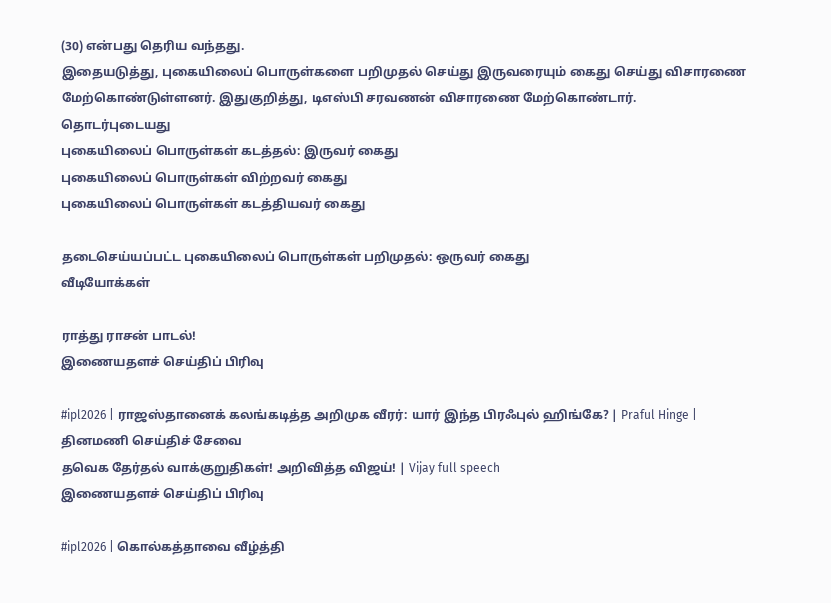(30) என்பது தெரிய வந்தது.
இதையடுத்து, புகையிலைப் பொருள்களை பறிமுதல் செய்து இருவரையும் கைது செய்து விசாரணை மேற்கொண்டுள்ளனர். இதுகுறித்து, டிஎஸ்பி சரவணன் விசாரணை மேற்கொண்டார்.
தொடர்புடையது
புகையிலைப் பொருள்கள் கடத்தல்: இருவர் கைது
புகையிலைப் பொருள்கள் விற்றவர் கைது
புகையிலைப் பொருள்கள் கடத்தியவர் கைது

தடைசெய்யப்பட்ட புகையிலைப் பொருள்கள் பறிமுதல்: ஒருவர் கைது
வீடியோக்கள்

ராத்து ராசன் பாடல்!
இணையதளச் செய்திப் பிரிவு

#ipl2026 | ராஜஸ்தானைக் கலங்கடித்த அறிமுக வீரர்: யார் இந்த பிரஃபுல் ஹிங்கே? | Praful Hinge |
தினமணி செய்திச் சேவை
தவெக தேர்தல் வாக்குறுதிகள்! அறிவித்த விஜய்! | Vijay full speech
இணையதளச் செய்திப் பிரிவு

#ipl2026 | கொல்கத்தாவை வீழ்த்தி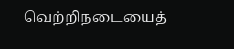வெற்றிநடையைத்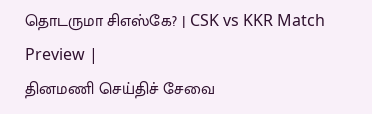தொடருமா சிஎஸ்கே? | CSK vs KKR Match Preview |
தினமணி செய்திச் சேவை